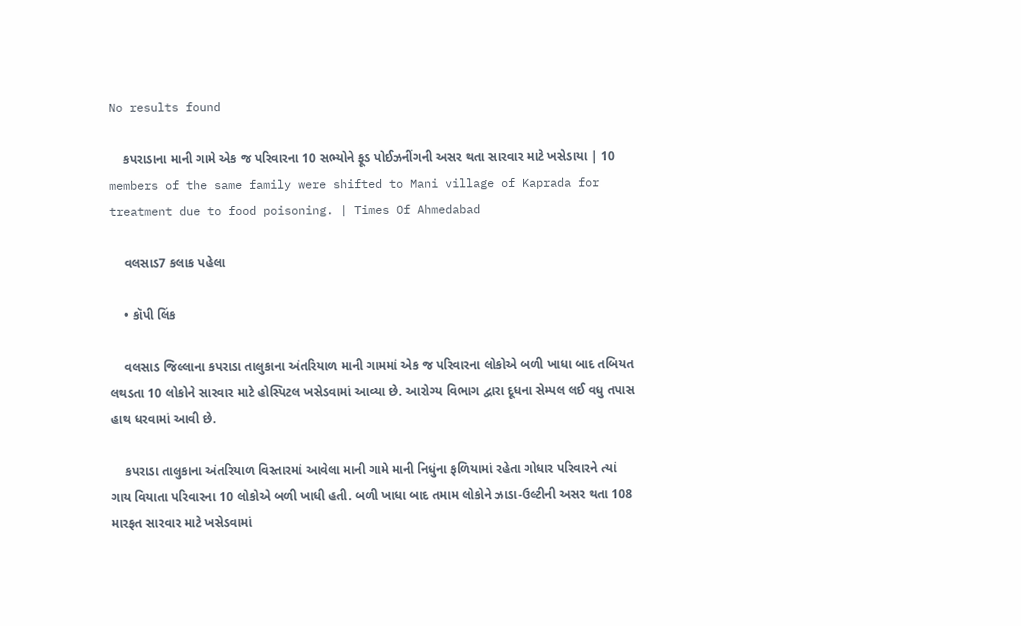No results found

    કપરાડાના માની ગામે એક જ પરિવારના 10 સભ્યોને ફૂડ પોઈઝનીંગની અસર થતા સારવાર માટે ખસેડાયા | 10 members of the same family were shifted to Mani village of Kaprada for treatment due to food poisoning. | Times Of Ahmedabad

    વલસાડ7 કલાક પહેલા

    • કૉપી લિંક

    વલસાડ જિલ્લાના કપરાડા તાલુકાના અંતરિયાળ માની ગામમાં એક જ પરિવારના લોકોએ બળી ખાધા બાદ તબિયત લથડતા 10 લોકોને સારવાર માટે હોસ્પિટલ ખસેડવામાં આવ્યા છે. આરોગ્ય વિભાગ દ્વારા દૂધના સેમ્પલ લઈ વધુ તપાસ હાથ ધરવામાં આવી છે.

    કપરાડા તાલુકાના અંતરિયાળ વિસ્તારમાં આવેલા માની ગામે માની નિધુંના ફળિયામાં રહેતા ગોધાર પરિવારને ત્યાં ગાય વિયાતા પરિવારના 10 લોકોએ બળી ખાધી હતી. બળી ખાધા બાદ તમામ લોકોને ઝાડા-ઉલ્ટીની અસર થતા 108 મારફત સારવાર માટે ખસેડવામાં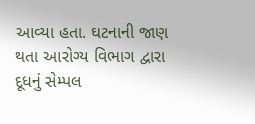આવ્યા હતા. ઘટનાની જાણ થતા આરોગ્ય વિભાગ દ્વારા દૂધનું સેમ્પલ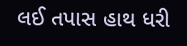લઈ તપાસ હાથ ધરી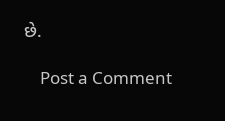છે.

    Post a Comment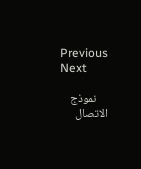Previous Next

    نموذج الاتصال